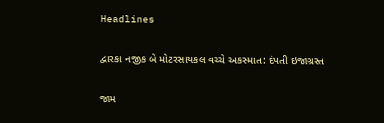Headlines

દ્વારકા નજીક બે મોટરસાયકલ વચ્ચે અકસ્માત: દંપતી ઇજાગ્રસ્ત

જામ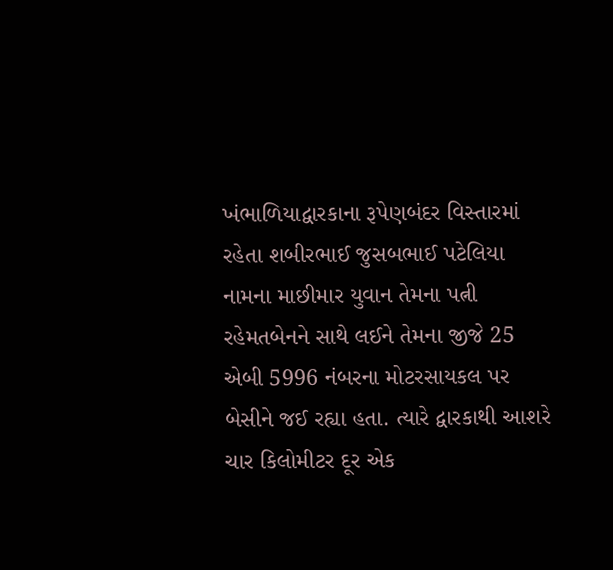ખંભાળિયાદ્વારકાના રૂપેણબંદર વિસ્તારમાં રહેતા શબીરભાઈ જુસબભાઈ પટેલિયા નામના માછીમાર યુવાન તેમના પત્ની રહેમતબેનને સાથે લઈને તેમના જીજે 25 એબી 5996 નંબરના મોટરસાયકલ પર બેસીને જઈ રહ્યા હતા. ત્યારે દ્વારકાથી આશરે ચાર કિલોમીટર દૂર એક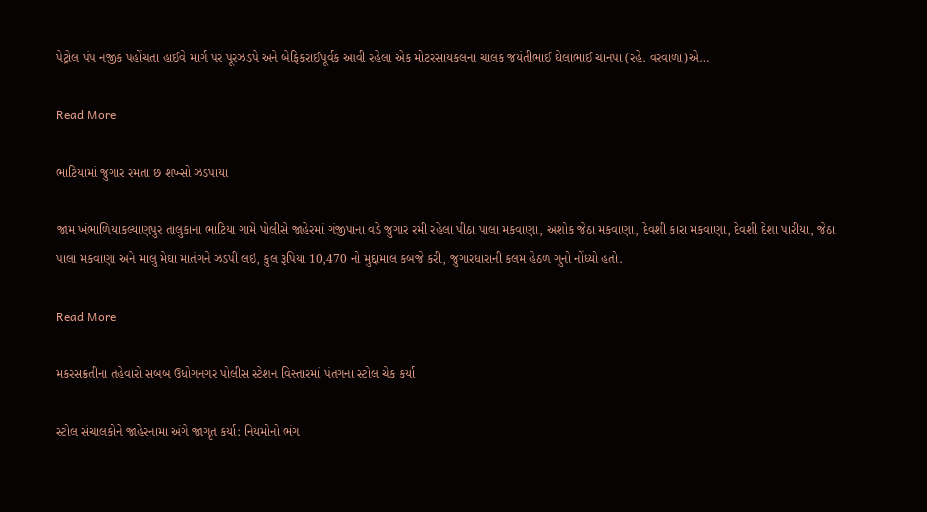પેટ્રોલ પંપ નજીક પહોંચતા હાઈવે માર્ગ પર પૂરઝડપે અને બેફિકરાઈપૂર્વક આવી રહેલા એક મોટરસાયકલના ચાલક જયંતીભાઈ ઘેલાભાઈ ચાનપા (રહે. વરવાળા)એ…

Read More

ભાટિયામાં જુગાર રમતા છ શખ્સો ઝડપાયા

જામ ખંભાળિયાકલ્યાણપુર તાલુકાના ભાટિયા ગામે પોલીસે જાહેરમાં ગંજીપાના વડે જુગાર રમી રહેલા પીઠા પાલા મકવાણા, અશોક જેઠા મકવાણા, દેવશી કારા મકવાણા, દેવશી દેશા પારીયા, જેઠા પાલા મકવાણા અને માલુ મેઘા માતંગને ઝડપી લઇ, કુલ રૂપિયા 10,470 નો મુદ્દામાલ કબજે કરી, જુગારધારાની કલમ હેઠળ ગુનો નોંધ્યો હતો.

Read More

મકરસક્રતીના તહેવારો સબબ ઉધોગનગર પોલીસ સ્ટેશન વિસ્તારમાં પંતગના સ્ટોલ ચેક કર્યા

સ્ટોલ સંચાલકોને જાહેરનામા અંગે જાગૃત કર્યા: નિયમોનો ભંગ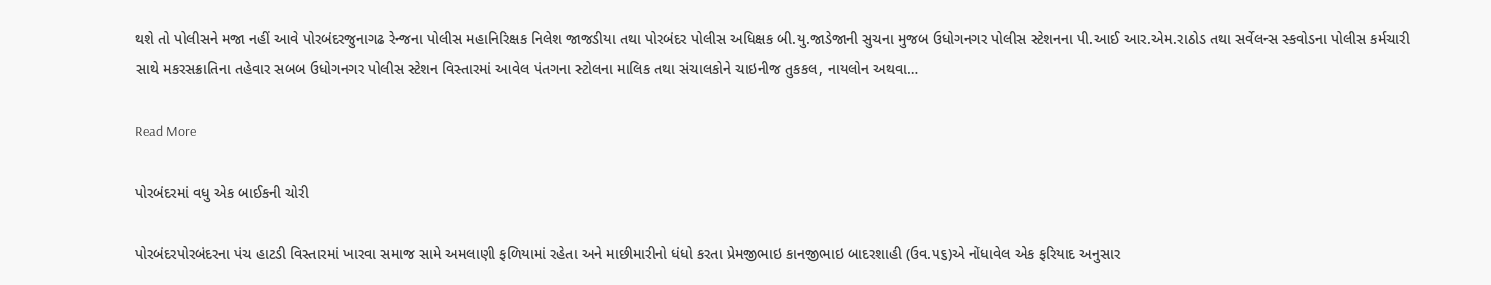થશે તો પોલીસને મજા નહીં આવે પોરબંદરજુનાગઢ રેન્જના પોલીસ મહાનિરિક્ષક નિલેશ જાજડીયા તથા પોરબંદર પોલીસ અધિક્ષક બી.યુ.જાડેજાની સુચના મુજબ ઉધોગનગર પોલીસ સ્ટેશનના પી.આઈ આર.એમ.રાઠોડ તથા સર્વેલન્સ સ્કવોડના પોલીસ કર્મચારી સાથે મકરસક્રાતિના તહેવાર સબબ ઉધોગનગર પોલીસ સ્ટેશન વિસ્તારમાં આવેલ પંતગના સ્ટોલના માલિક તથા સંચાલકોને ચાઇનીજ તુકકલ, નાયલોન અથવા…

Read More

પોરબંદરમાં વધુ એક બાઈકની ચોરી

પોરબંદરપોરબંદરના પંચ હાટડી વિસ્તારમાં ખારવા સમાજ સામે અમલાણી ફળિયામાં રહેતા અને માછીમારીનો ધંધો કરતા પ્રેમજીભાઇ કાનજીભાઇ બાદરશાહી (ઉવ.૫૬)એ નોંધાવેલ એક ફરિયાદ અનુસાર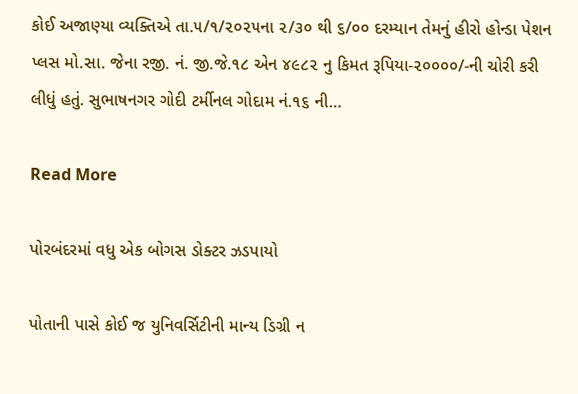કોઈ અજાણ્યા વ્યક્તિએ તા.૫/૧/૨૦૨૫ના ૨/૩૦ થી ૬/૦૦ દરમ્યાન તેમનું હીરો હોન્ડા પેશન પ્લસ મો.સા. જેના રજી. નં. જી.જે.૧૮ એન ૪૯૮૨ નુ કિમત રૂપિયા-૨૦૦૦૦/-ની ચોરી કરી લીધું હતું. સુભાષનગર ગોદી ટર્મીનલ ગોદામ નં.૧૬ ની…

Read More

પોરબંદરમાં વધુ એક બોગસ ડોક્ટર ઝડપાયો

પોતાની પાસે કોઈ જ યુનિવર્સિટીની માન્ય ડિગ્રી ન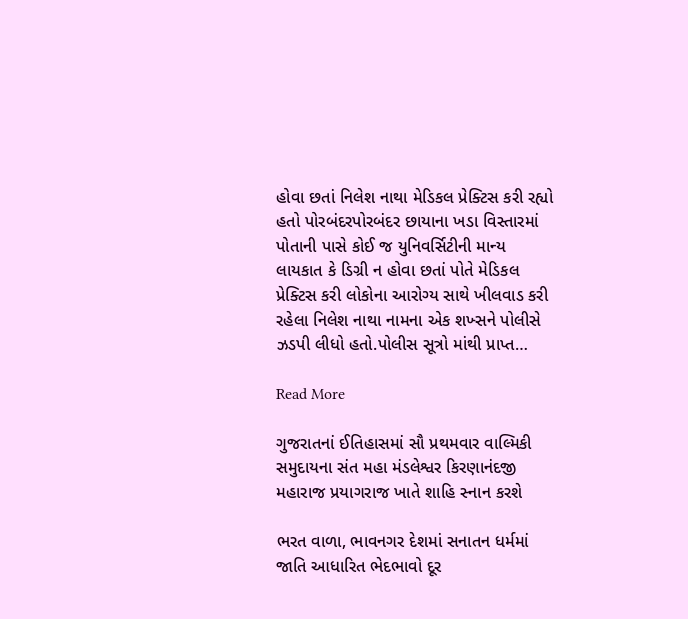હોવા છતાં નિલેશ નાથા મેડિકલ પ્રેક્ટિસ કરી રહ્યો હતો પોરબંદરપોરબંદર છાયાના ખડા વિસ્તારમાં પોતાની પાસે કોઈ જ યુનિવર્સિટીની માન્ય લાયકાત કે ડિગ્રી ન હોવા છતાં પોતે મેડિકલ પ્રેક્ટિસ કરી લોકોના આરોગ્ય સાથે ખીલવાડ કરી રહેલા નિલેશ નાથા નામના એક શખ્સને પોલીસે ઝડપી લીધો હતો.પોલીસ સૂત્રો માંથી પ્રાપ્ત…

Read More

ગુજરાતનાં ઈતિહાસમાં સૌ પ્રથમવાર વાલ્મિકી સમુદાયના સંત મહા મંડલેશ્વર કિરણાનંદજી મહારાજ પ્રયાગરાજ ખાતે શાહિ સ્નાન કરશે

ભરત વાળા, ભાવનગર દેશમાં સનાતન ધર્મમાં જાતિ આધારિત ભેદભાવો દૂર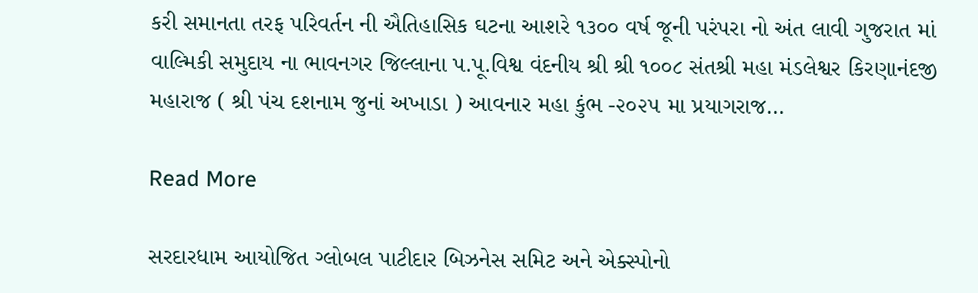કરી સમાનતા તરફ પરિવર્તન ની ઐતિહાસિક ઘટના આશરે ૧૩૦૦ વર્ષ જૂની પરંપરા નો અંત લાવી ગુજરાત માં વાલ્મિકી સમુદાય ના ભાવનગર જિલ્લાના પ.પૂ.વિશ્વ વંદનીય શ્રી શ્રી ૧૦૦૮ સંતશ્રી મહા મંડલેશ્વર કિરણાનંદજી મહારાજ ( શ્રી પંચ દશનામ જુનાં અખાડા ) આવનાર મહા કુંભ -૨૦૨૫ મા પ્રયાગરાજ…

Read More

સરદારધામ આયોજિત ગ્લોબલ પાટીદાર બિઝનેસ સમિટ અને એક્સ્પોનો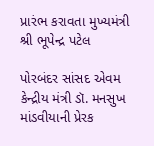પ્રારંભ કરાવતા મુખ્યમંત્રી શ્રી ભૂપેન્દ્ર પટેલ

પોરબંદર સાંસદ એવમ કેન્દ્રીય મંત્રી ડૉ. મનસુખ માંડવીયાની પ્રેરક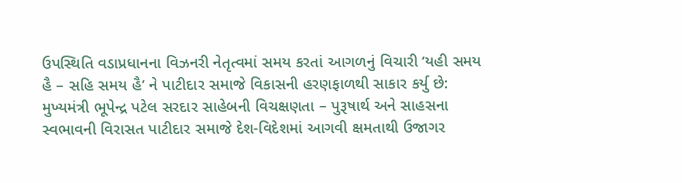ઉપસ્થિતિ વડાપ્રધાનના વિઝનરી નેતૃત્વમાં સમય કરતાં આગળનું વિચારી ‘યહી સમય હૈ – સહિ સમય હૈ’ ને પાટીદાર સમાજે વિકાસની હરણફાળથી સાકાર કર્યુ છે: મુખ્યમંત્રી ભૂપેન્દ્ર પટેલ સરદાર સાહેબની વિચક્ષણતા – પુરૂષાર્થ અને સાહસના સ્વભાવની વિરાસત પાટીદાર સમાજે દેશ-વિદેશમાં આગવી ક્ષમતાથી ઉજાગર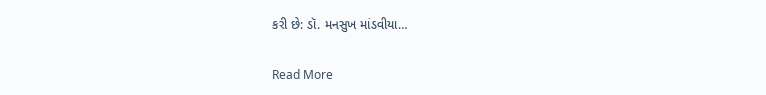કરી છે: ડૉ. મનસુખ માંડવીયા…

Read More